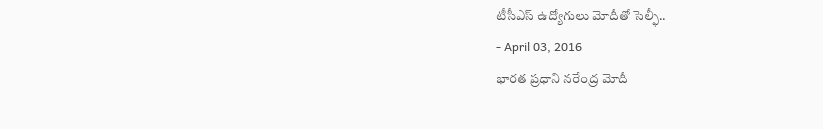టీసీఎస్ ఉద్యోగులు మోదీతో సెల్ఫీ..
- April 03, 2016
భారత ప్రధాని నరేంద్ర మోదీ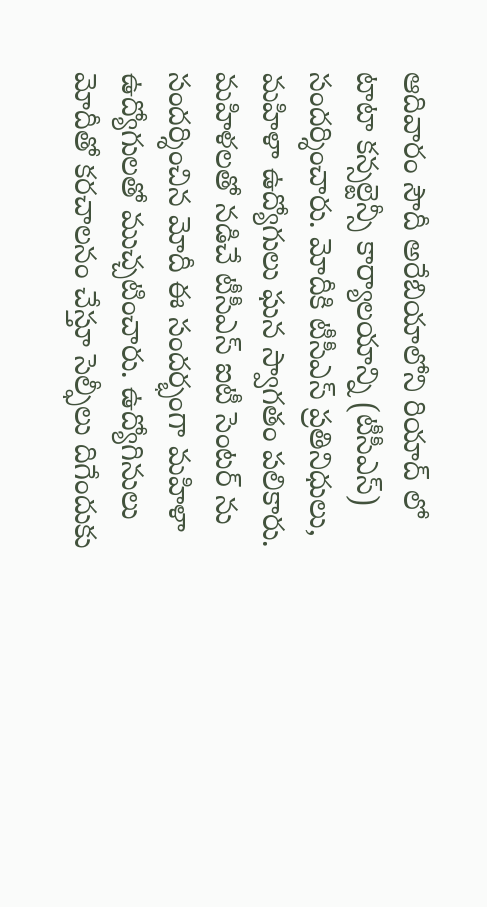ఆదివారం సౌదీ అరేబియాలోని రియాద్ లో టాటా కన్సల్టెన్సీ కార్యాలయాన్ని (టీసీఎస్) సందర్శించారు. మోదీకి టీసీఎస్ ప్రతినిధులు, మహిళా ఉద్యోగులు ఘన స్వాగతం పలికారు. మహిళలతో నడిచే టీసీఎస్ ఐటీ సెంటర్ ను సందర్శించిన మోదీ ఈ సందర్భంగా మహిళా ఉద్యోగులతో ముచ్చటించారు. ఉద్యోగినులు మోదీతో కరచాలనం చేస్తూ సెల్ఫీలు దిగేందుకు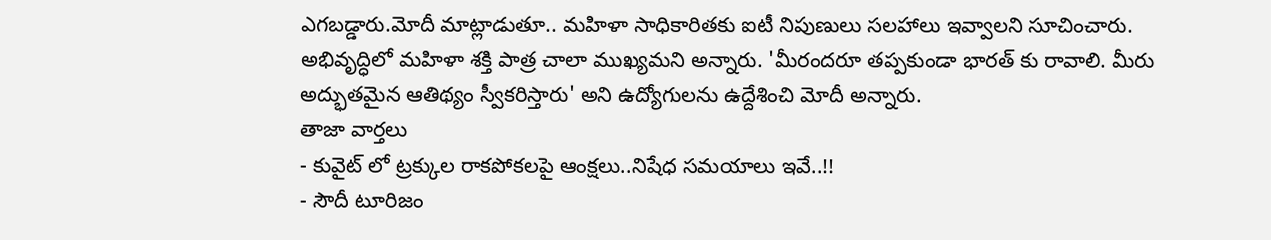ఎగబడ్డారు.మోదీ మాట్లాడుతూ.. మహిళా సాధికారితకు ఐటీ నిపుణులు సలహాలు ఇవ్వాలని సూచించారు. అభివృద్ధిలో మహిళా శక్తి పాత్ర చాలా ముఖ్యమని అన్నారు. 'మీరందరూ తప్పకుండా భారత్ కు రావాలి. మీరు అద్భుతమైన ఆతిథ్యం స్వీకరిస్తారు' అని ఉద్యోగులను ఉద్దేశించి మోదీ అన్నారు.
తాజా వార్తలు
- కువైట్ లో ట్రక్కుల రాకపోకలపై ఆంక్షలు..నిషేధ సమయాలు ఇవే..!!
- సౌదీ టూరిజం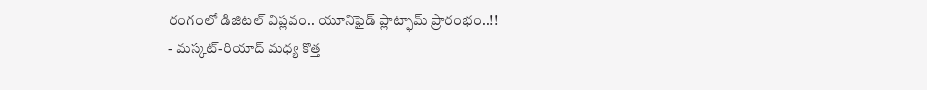రంగంలో డిజిటల్ విప్లవం.. యూనిఫైడ్ ప్లాట్ఫామ్ ప్రారంభం..!!
- మస్కట్-రియాద్ మధ్య కొత్త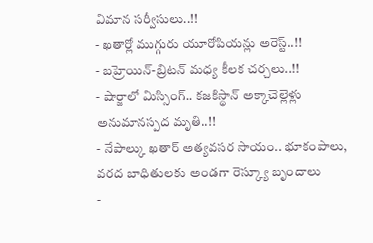విమాన సర్వీసులు..!!
- ఖతార్లో ముగ్గురు యూరోపియన్లు అరెస్ట్..!!
- బహ్రెయిన్-బ్రిటన్ మధ్య కీలక చర్చలు..!!
- షార్జాలో మిస్సింగ్.. కజకిస్థాన్ అక్కాచెల్లెళ్లు అనుమానస్పద మృతి..!!
- నేపాల్కు ఖతార్ అత్యవసర సాయం.. భూకంపాలు, వరద బాధితులకు అండగా రెస్క్యూ బృందాలు
-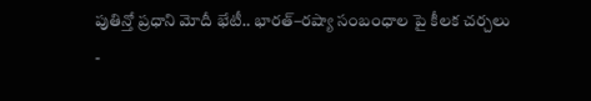పుతిన్తో ప్రధాని మోదీ భేటీ.. భారత్–రష్యా సంబంధాల పై కీలక చర్చలు
-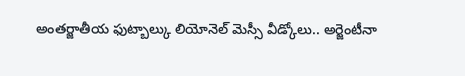అంతర్జాతీయ ఫుట్బాల్కు లియోనెల్ మెస్సీ వీడ్కోలు.. అర్జెంటీనా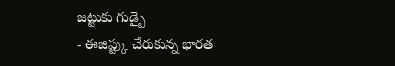జట్టుకు గుడ్బై
- ఈజిప్ట్కు చేరుకున్న భారత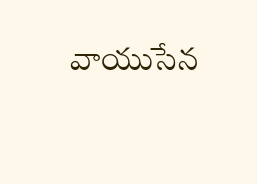వాయుసేన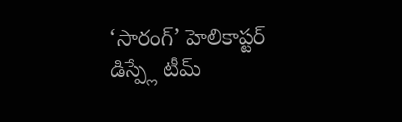‘సారంగ్’ హెలికాప్టర్ డిస్ప్లే టీమ్